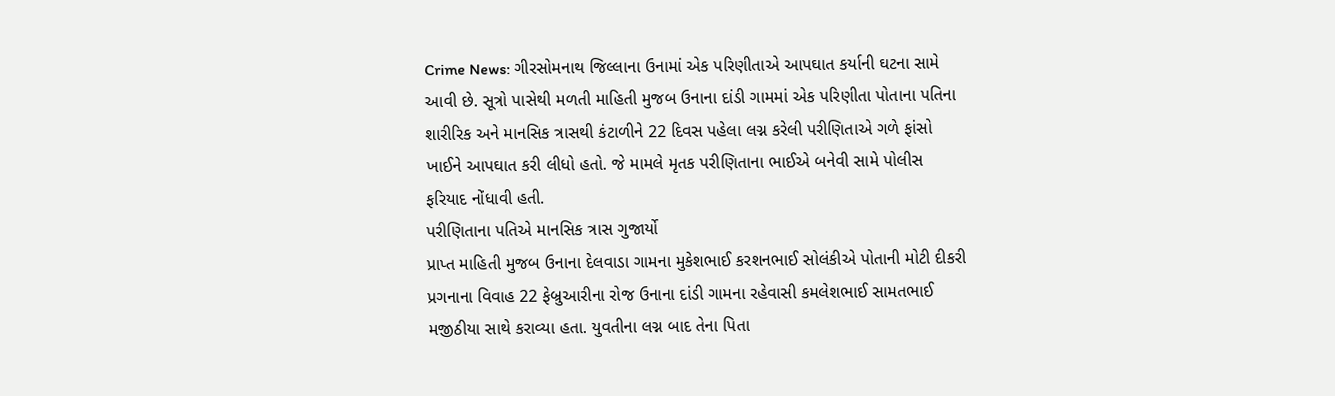Crime News: ગીરસોમનાથ જિલ્લાના ઉનામાં એક પરિણીતાએ આપઘાત કર્યાની ઘટના સામે આવી છે. સૂત્રો પાસેથી મળતી માહિતી મુજબ ઉનાના દાંડી ગામમાં એક પરિણીતા પોતાના પતિના શારીરિક અને માનસિક ત્રાસથી કંટાળીને 22 દિવસ પહેલા લગ્ન કરેલી પરીણિતાએ ગળે ફાંસો ખાઈને આપઘાત કરી લીધો હતો. જે મામલે મૃતક પરીણિતાના ભાઈએ બનેવી સામે પોલીસ ફરિયાદ નોંધાવી હતી.
પરીણિતાના પતિએ માનસિક ત્રાસ ગુજાર્યો
પ્રાપ્ત માહિતી મુજબ ઉનાના દેલવાડા ગામના મુકેશભાઈ કરશનભાઈ સોલંકીએ પોતાની મોટી દીકરી પ્રગનાના વિવાહ 22 ફેબ્રુઆરીના રોજ ઉનાના દાંડી ગામના રહેવાસી કમલેશભાઈ સામતભાઈ મજીઠીયા સાથે કરાવ્યા હતા. યુવતીના લગ્ન બાદ તેના પિતા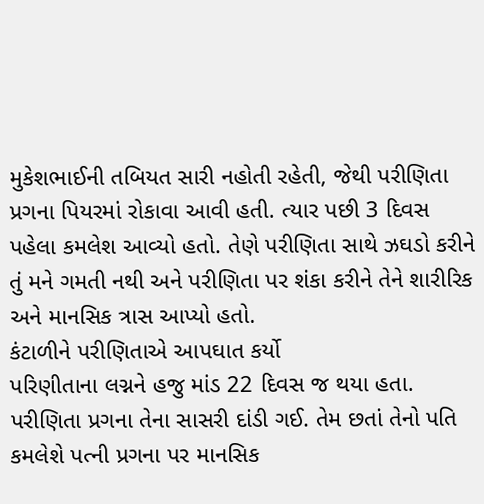મુકેશભાઈની તબિયત સારી નહોતી રહેતી, જેથી પરીણિતા પ્રગના પિયરમાં રોકાવા આવી હતી. ત્યાર પછી 3 દિવસ પહેલા કમલેશ આવ્યો હતો. તેણે પરીણિતા સાથે ઝઘડો કરીને તું મને ગમતી નથી અને પરીણિતા પર શંકા કરીને તેને શારીરિક અને માનસિક ત્રાસ આપ્યો હતો.
કંટાળીને પરીણિતાએ આપઘાત કર્યો
પરિણીતાના લગ્નને હજુ માંડ 22 દિવસ જ થયા હતા. પરીણિતા પ્રગના તેના સાસરી દાંડી ગઈ. તેમ છતાં તેનો પતિ કમલેશે પત્ની પ્રગના પર માનસિક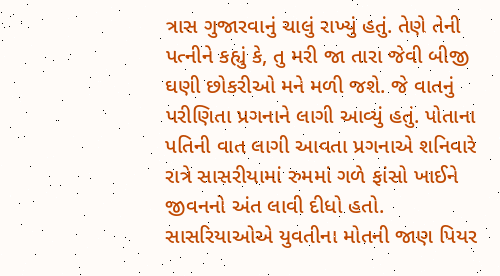ત્રાસ ગુજારવાનું ચાલું રાખ્યું હતું. તેણે તેની પત્નીને કહ્યું કે, તુ મરી જા તારા જેવી બીજી ઘણી છોકરીઓ મને મળી જશે. જે વાતનું પરીણિતા પ્રગનાને લાગી આવ્યું હતું. પોતાના પતિની વાત લાગી આવતા પ્રગનાએ શનિવારે રાત્રે સાસરીયામાં રુમમાં ગળે ફાંસો ખાઈને જીવનનો અંત લાવી દીધો હતો. સાસરિયાઓએ યુવતીના મોતની જાણ પિયર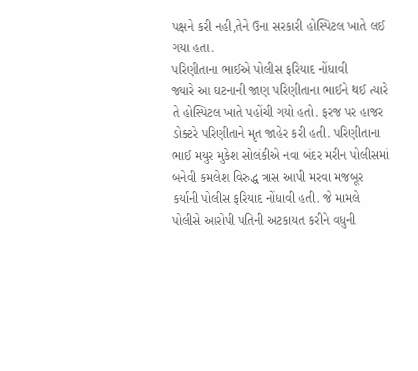પક્ષને કરી નહી,તેને ઉના સરકારી હોસ્પિટલ ખાતે લઈ ગયા હતા.
પરિણીતાના ભાઈએ પોલીસ ફરિયાદ નોંધાવી
જ્યારે આ ઘટનાની જાણ પરિણીતાના ભાઈને થઈ ત્યારે તે હોસ્પિટલ ખાતે પહોંચી ગયો હતો. ફરજ પર હાજર ડોક્ટરે પરિણીતાને મૃત જાહેર કરી હતી. પરિણીતાના ભાઈ મયુર મુકેશ સોલંકીએ નવા બંદર મરીન પોલીસમાં બનેવી કમલેશ વિરુદ્ધ ત્રાસ આપી મરવા મજબૂર કર્યાની પોલીસ ફરિયાદ નોંધાવી હતી. જે મામલે પોલીસે આરોપી પતિની અટકાયત કરીને વધુની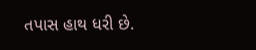તપાસ હાથ ધરી છે.